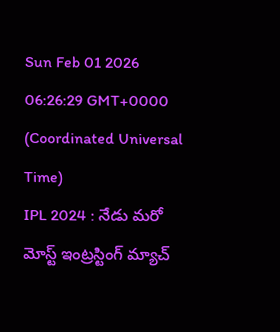Sun Feb 01 2026 06:26:29 GMT+0000 (Coordinated Universal Time)
IPL 2024 : నేడు మరో మోస్ట్ ఇంట్రస్టింగ్ మ్యాచ్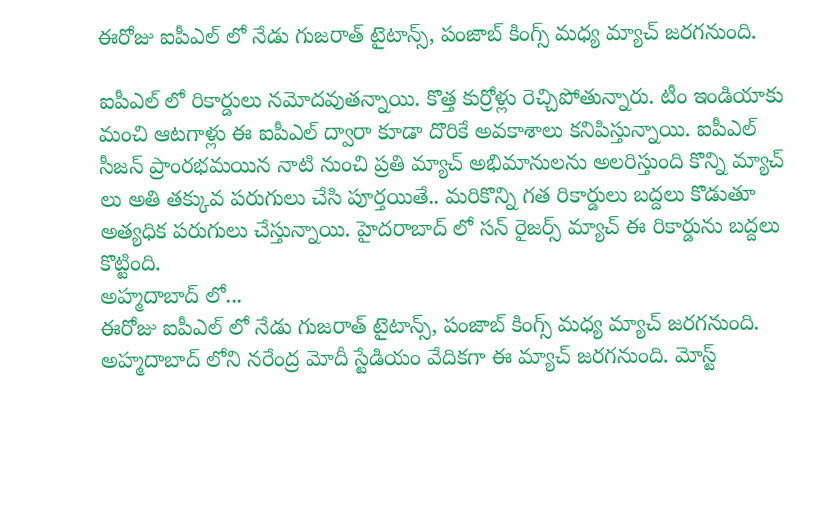ఈరోజు ఐపీఎల్ లో నేడు గుజరాత్ టైటాన్స్, పంజాబ్ కింగ్స్ మధ్య మ్యాచ్ జరగనుంది.

ఐపీఎల్ లో రికార్డులు నమోదవుతన్నాయి. కొత్త కుర్రోళ్లు రెచ్చిపోతున్నారు. టీం ఇండియాకు మంచి ఆటగాళ్లు ఈ ఐపీఎల్ ద్వారా కూడా దొరికే అవకాశాలు కనిపిస్తున్నాయి. ఐపీఎల్ సీజన్ ప్రాంరభమయిన నాటి నుంచి ప్రతి మ్యాచ్ అభిమానులను అలరిస్తుంది కొన్ని మ్యాచ్ లు అతి తక్కువ పరుగులు చేసి పూర్తయితే.. మరికొన్ని గత రికార్డులు బద్దలు కొడుతూ అత్యధిక పరుగులు చేస్తున్నాయి. హైదరాబాద్ లో సన్ రైజర్స్ మ్యాచ్ ఈ రికార్డును బద్దలు కొట్టింది.
అహ్మదాబాద్ లో...
ఈరోజు ఐపీఎల్ లో నేడు గుజరాత్ టైటాన్స్, పంజాబ్ కింగ్స్ మధ్య మ్యాచ్ జరగనుంది. అహ్మదాబాద్ లోని నరేంద్ర మోదీ స్టేడియం వేదికగా ఈ మ్యాచ్ జరగనుంది. మోస్ట్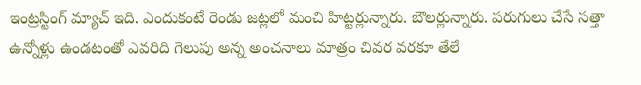ఇంట్రస్టింగ్ మ్యాచ్ ఇది. ఎందుకంటే రెండు జట్లలో మంచి హిట్టర్లున్నారు. బౌలర్లున్నారు. పరుగులు చేసే సత్తా ఉన్నోళ్లు ఉండటంతో ఎవరిది గెలుపు అన్న అంచనాలు మాత్రం చివర వరకూ తేలే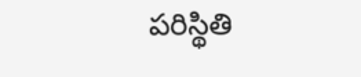పరిస్థితి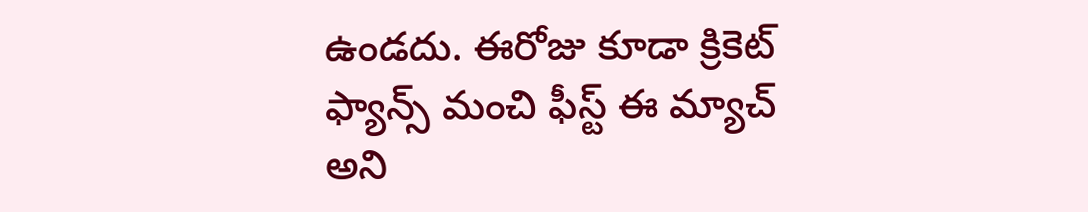ఉండదు. ఈరోజు కూడా క్రికెట్ ఫ్యాన్స్ మంచి ఫీస్ట్ ఈ మ్యాచ్ అని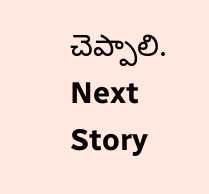చెప్పాలి.
Next Story